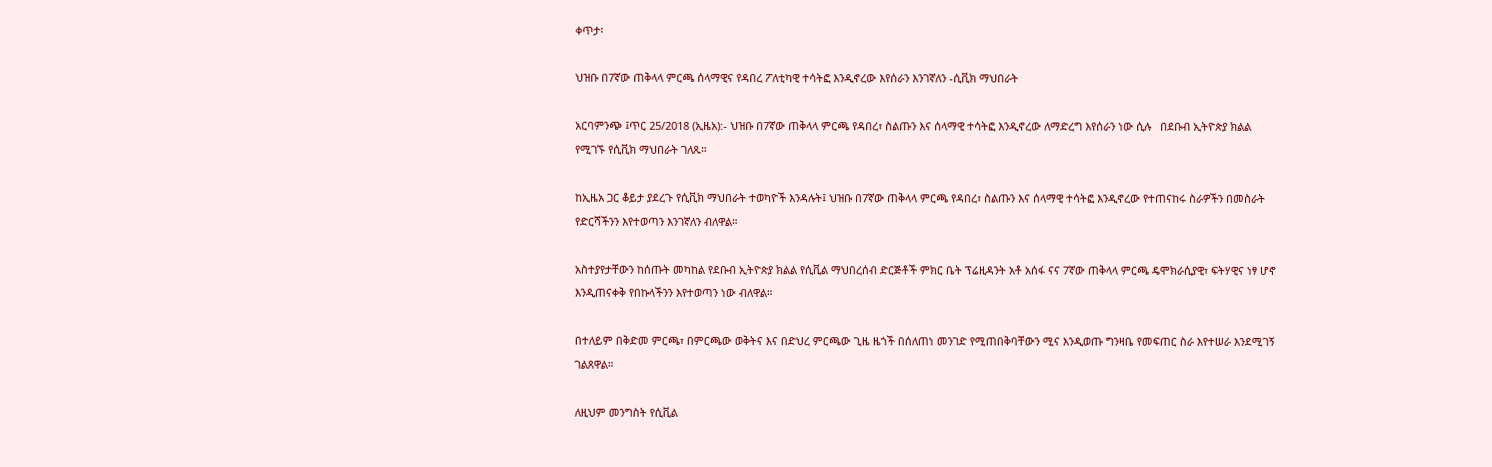ቀጥታ፡

ህዝቡ በ7ኛው ጠቅላላ ምርጫ ሰላማዊና የዳበረ ፖለቲካዊ ተሳትፎ እንዲኖረው እየሰራን እንገኛለን -ሲቪክ ማህበራት

አርባምንጭ ፤ጥር 25/2018 (ኢዜአ):- ህዝቡ በ7ኛው ጠቅላላ ምርጫ የዳበረ፣ ስልጡን እና ሰላማዊ ተሳትፎ እንዲኖረው ለማድረግ እየሰራን ነው ሲሉ   በደቡብ ኢትዮጵያ ክልል የሚገኙ የሲቪክ ማህበራት ገለጹ።

ከኢዜአ ጋር ቆይታ ያደረጉ የሲቪክ ማህበራት ተወካዮች እንዳሉት፤ ህዝቡ በ7ኛው ጠቅላላ ምርጫ የዳበረ፣ ስልጡን እና ሰላማዊ ተሳትፎ እንዲኖረው የተጠናከሩ ስራዎችን በመስራት የድርሻችንን እየተወጣን እንገኛለን ብለዋል።

አስተያየታቸውን ከሰጡት መካከል የደቡብ ኢትዮጵያ ክልል የሲቪል ማህበረሰብ ድርጅቶች ምክር ቤት ፕሬዚዳንት አቶ አሰፋ ናና 7ኛው ጠቅላላ ምርጫ ዴሞክራሲያዊ፣ ፍትሃዊና ነፃ ሆኖ እንዲጠናቀቅ የበኩላችንን እየተወጣን ነው ብለዋል።

በተለይም በቅድመ ምርጫ፣ በምርጫው ወቅትና እና በድህረ ምርጫው ጊዜ ዜጎች በሰለጠነ መንገድ የሚጠበቅባቸውን ሚና እንዲወጡ ግንዛቤ የመፍጠር ስራ እየተሠራ እንደሚገኝ ገልጸዋል።

ለዚህም መንግስት የሲቪል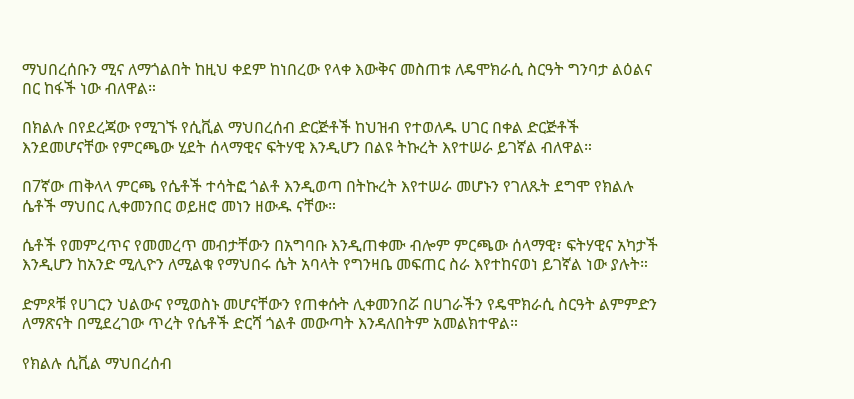ማህበረሰቡን ሚና ለማጎልበት ከዚህ ቀደም ከነበረው የላቀ እውቅና መስጠቱ ለዴሞክራሲ ስርዓት ግንባታ ልዕልና በር ከፋች ነው ብለዋል።

በክልሉ በየደረጃው የሚገኙ የሲቪል ማህበረሰብ ድርጅቶች ከህዝብ የተወለዱ ሀገር በቀል ድርጅቶች እንደመሆናቸው የምርጫው ሂደት ሰላማዊና ፍትሃዊ እንዲሆን በልዩ ትኩረት እየተሠራ ይገኛል ብለዋል።

በ7ኛው ጠቅላላ ምርጫ የሴቶች ተሳትፎ ጎልቶ እንዲወጣ በትኩረት እየተሠራ መሆኑን የገለጹት ደግሞ የክልሉ ሴቶች ማህበር ሊቀመንበር ወይዘሮ መነን ዘውዱ ናቸው።

ሴቶች የመምረጥና የመመረጥ መብታቸውን በአግባቡ እንዲጠቀሙ ብሎም ምርጫው ሰላማዊ፣ ፍትሃዊና አካታች እንዲሆን ከአንድ ሚሊዮን ለሚልቁ የማህበሩ ሴት አባላት የግንዛቤ መፍጠር ስራ እየተከናወነ ይገኛል ነው ያሉት።

ድምጾቹ የሀገርን ህልውና የሚወስኑ መሆናቸውን የጠቀሱት ሊቀመንበሯ በሀገራችን የዴሞክራሲ ስርዓት ልምምድን ለማጽናት በሚደረገው ጥረት የሴቶች ድርሻ ጎልቶ መውጣት እንዳለበትም አመልክተዋል።

የክልሉ ሲቪል ማህበረሰብ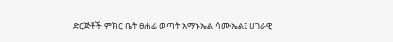ድርጅቶች ምክር ቤት ፀሐፊ ወጣት አማኑኤል ሳሙኤል፤ ሀገራዊ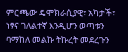ምርጫው ዴሞክራሲያዊ፣ አካታች፣ ነፃና ገለልተኛ እንዲሆን ወጣቱን ባማከለ መልኩ ትኩረት መደረጉን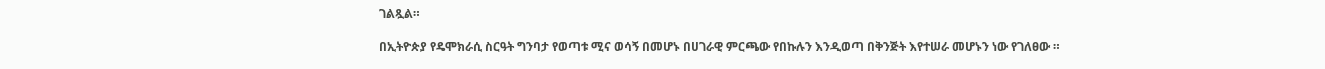ገልጿል።

በኢትዮጵያ የዴሞክራሲ ስርዓት ግንባታ የወጣቱ ሚና ወሳኝ በመሆኑ በሀገራዊ ምርጫው የበኩሉን እንዲወጣ በቅንጅት እየተሠራ መሆኑን ነው የገለፀው ።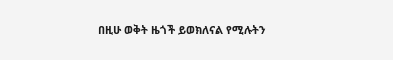በዚሁ ወቅት ዜጎች ይወክለናል የሚሉትን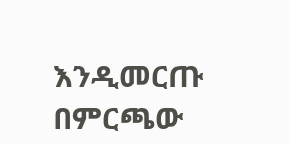እንዲመርጡ በምርጫው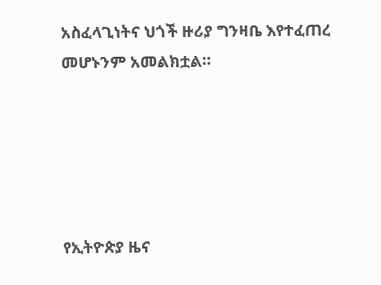አስፈላጊነትና ህጎች ዙሪያ ግንዛቤ እየተፈጠረ መሆኑንም አመልክቷል።





የኢትዮጵያ ዜና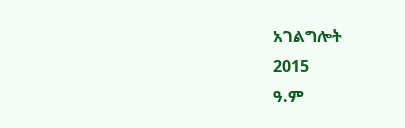አገልግሎት
2015
ዓ.ም